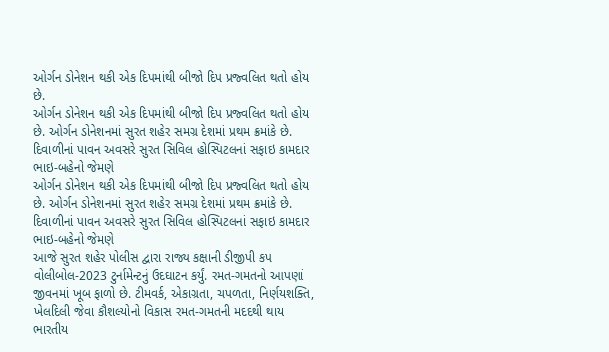ઓર્ગન ડોનેશન થકી એક દિપમાંથી બીજો દિપ પ્રજ્વલિત થતો હોય છે.
ઓર્ગન ડોનેશન થકી એક દિપમાંથી બીજો દિપ પ્રજ્વલિત થતો હોય છે. ઓર્ગન ડોનેશનમાં સુરત શહેર સમગ્ર દેશમાં પ્રથમ ક્રમાંકે છે. દિવાળીનાં પાવન અવસરે સુરત સિવિલ હોસ્પિટલનાં સફાઇ કામદાર ભાઇ-બહેનો જેમણે
ઓર્ગન ડોનેશન થકી એક દિપમાંથી બીજો દિપ પ્રજ્વલિત થતો હોય છે. ઓર્ગન ડોનેશનમાં સુરત શહેર સમગ્ર દેશમાં પ્રથમ ક્રમાંકે છે. દિવાળીનાં પાવન અવસરે સુરત સિવિલ હોસ્પિટલનાં સફાઇ કામદાર ભાઇ-બહેનો જેમણે
આજે સુરત શહેર પોલીસ દ્વારા રાજ્ય કક્ષાની ડીજીપી કપ વોલીબોલ-2023 ટુર્નામેન્ટનું ઉદઘાટન કર્યું. રમત-ગમતનો આપણાં જીવનમાં ખૂબ ફાળો છે. ટીમવર્ક, એકાગ્રતા, ચપળતા, નિર્ણયશક્તિ, ખેલદિલી જેવા કૌશલ્યોનો વિકાસ રમત-ગમતની મદદથી થાય
ભારતીય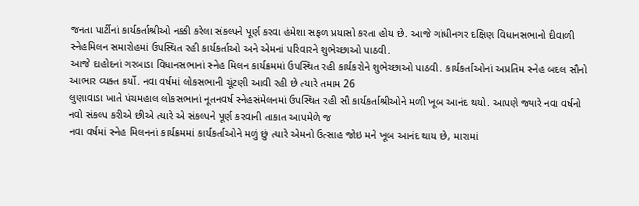જનતા પાર્ટીનાં કાર્યકર્તાશ્રીઓ નક્કી કરેલા સંકલ્પને પૂર્ણ કરવા હંમેશા સફળ પ્રયાસો કરતા હોય છે. આજે ગાંધીનગર દક્ષિણ વિધાનસભાનો દીવાળી સ્નેહમિલન સમારોહમાં ઉપસ્થિત રહી કાર્યકર્તાઓ અને એમનાં પરિવારને શુભેચ્છાઓ પાઠવી.
આજે દાહોદનાં ગરબાડા વિધાનસભાનાં સ્નેહ મિલન કાર્યક્રમમાં ઉપસ્થિત રહી કાર્યકરોને શુભેચ્છાઓ પાઠવી. કાર્યકર્તાઓનાં અપ્રતિમ સ્નેહ બદલ સૌનો આભાર વ્યક્ત કર્યો. નવા વર્ષમાં લોકસભાની ચૂંટણી આવી રહી છે ત્યારે તમામ 26
લુણાવાડા ખાતે પંચમહાલ લોકસભાનાં નૂતનવર્ષ સ્નેહસંમેલનમાં ઉપસ્થિત રહી સૌ કાર્યકર્તાશ્રીઓને મળી ખૂબ આનંદ થયો. આપણે જ્યારે નવા વર્ષનો નવો સંકલ્પ કરીએ છીએ ત્યારે એ સંકલ્પને પૂર્ણ કરવાની તાકાત આપમેળે જ
નવા વર્ષમાં સ્નેહ મિલનનાં કાર્યક્રમમાં કાર્યકર્તાઓને મળું છું ત્યારે એમનો ઉત્સાહ જોઇ મને ખૂબ આનંદ થાય છે, મારામાં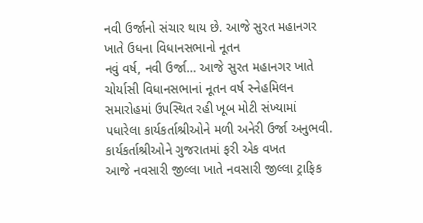નવી ઉર્જાનો સંચાર થાય છે. આજે સુરત મહાનગર ખાતે ઉધના વિધાનસભાનો નૂતન
નવું વર્ષ, નવી ઉર્જા… આજે સુરત મહાનગર ખાતે ચોર્યાસી વિધાનસભાનાં નૂતન વર્ષ સ્નેહમિલન સમારોહમાં ઉપસ્થિત રહી ખૂબ મોટી સંખ્યામાં પધારેલા કાર્યકર્તાશ્રીઓને મળી અનેરી ઉર્જા અનુભવી. કાર્યકર્તાશ્રીઓને ગુજરાતમાં ફરી એક વખત
આજે નવસારી જીલ્લા ખાતે નવસારી જીલ્લા ટ્રાફિક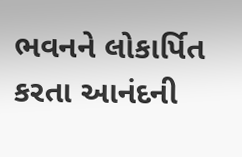ભવનને લોકાર્પિત કરતા આનંદની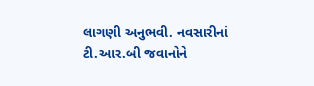લાગણી અનુભવી. નવસારીનાં ટી.આર.બી જવાનોને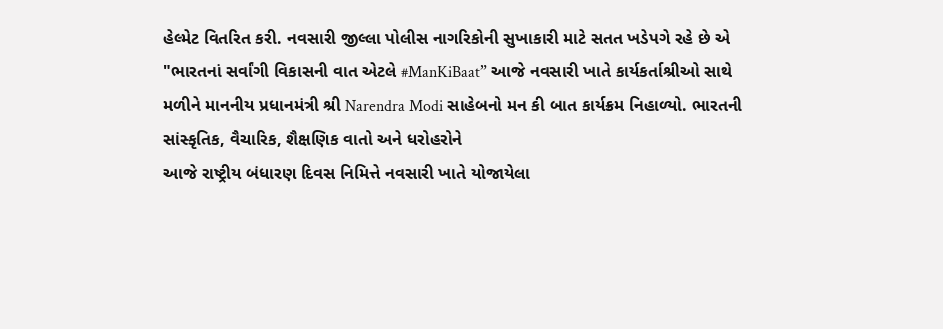હેલ્મેટ વિતરિત કરી. નવસારી જીલ્લા પોલીસ નાગરિકોની સુખાકારી માટે સતત ખડેપગે રહે છે એ
"ભારતનાં સર્વાંગી વિકાસની વાત એટલે #ManKiBaat” આજે નવસારી ખાતે કાર્યકર્તાશ્રીઓ સાથે મળીને માનનીય પ્રધાનમંત્રી શ્રી Narendra Modi સાહેબનો મન કી બાત કાર્યક્રમ નિહાળ્યો. ભારતની સાંસ્કૃતિક, વૈચારિક, શૈક્ષણિક વાતો અને ધરોહરોને
આજે રાષ્ટ્રીય બંધારણ દિવસ નિમિત્તે નવસારી ખાતે યોજાયેલા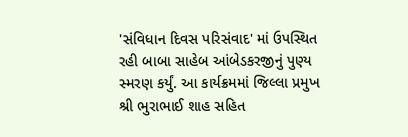'સંવિધાન દિવસ પરિસંવાદ' માં ઉપસ્થિત રહી બાબા સાહેબ આંબેડકરજીનું પુણ્ય સ્મરણ કર્યું. આ કાર્યક્રમમાં જિલ્લા પ્રમુખ શ્રી ભુરાભાઈ શાહ સહિત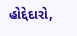હોદ્દેદારો,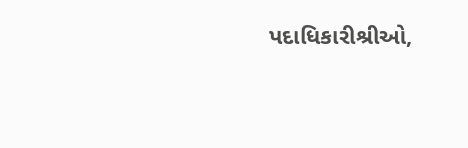પદાધિકારીશ્રીઓ,